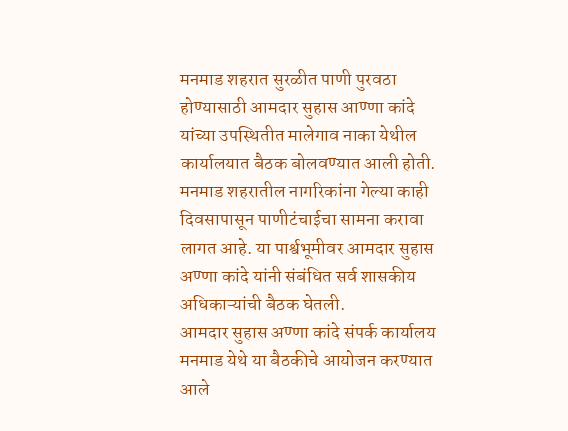मनमाड शहरात सुरळीत पाणी पुरवठा होण्यासाठी आमदार सुहास आण्णा कांदे यांच्या उपस्थितीत मालेगाव नाका येथील कार्यालयात बैठक बोलवण्यात आली होती.
मनमाड शहरातील नागरिकांना गेल्या काही दिवसापासून पाणीटंचाईचा सामना करावा लागत आहे. या पार्श्वभूमीवर आमदार सुहास अण्णा कांदे यांनी संबंधित सर्व शासकीय अधिकाऱ्यांची बैठक घेतली.
आमदार सुहास अण्णा कांदे संपर्क कार्यालय मनमाड येथे या बैठकीचे आयोजन करण्यात आले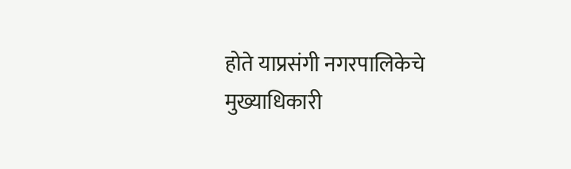होते याप्रसंगी नगरपालिकेचे मुख्याधिकारी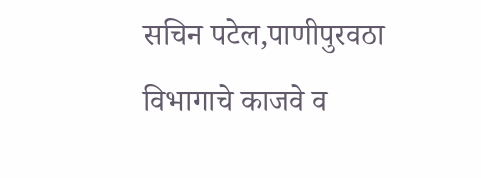सचिन पटेल,पाणीपुरवठा विभागाचे काजवे व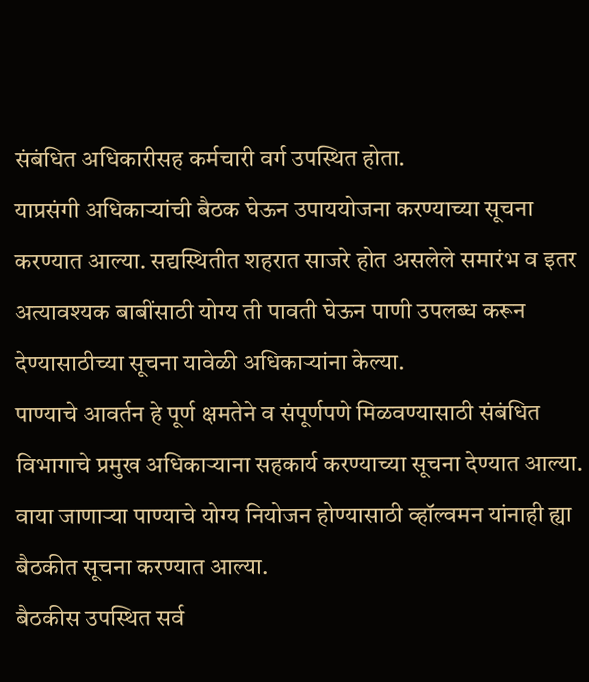संबंधित अधिकारीसह कर्मचारी वर्ग उपस्थित होता.
याप्रसंगी अधिकाऱ्यांची बैठक घेऊन उपाययोजना करण्याच्या सूचना करण्यात आल्या. सद्यस्थितीत शहरात साजरे होत असलेले समारंभ व इतर अत्यावश्यक बाबींसाठी योग्य ती पावती घेऊन पाणी उपलब्ध करून देण्यासाठीच्या सूचना यावेळी अधिकाऱ्यांना केल्या.
पाण्याचे आवर्तन हे पूर्ण क्षमतेने व संपूर्णपणे मिळवण्यासाठी संबंधित विभागाचे प्रमुख अधिकाऱ्याना सहकार्य करण्याच्या सूचना देण्यात आल्या.
वाया जाणाऱ्या पाण्याचे योग्य नियोजन होण्यासाठी व्हॉल्वमन यांनाही ह्या बैठकीत सूचना करण्यात आल्या.
बैठकीस उपस्थित सर्व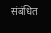संबंधित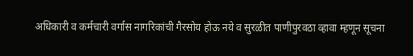अधिकारी व कर्मचारी वर्गास नागरिकांची गैरसोय होऊ नये व सुरळीत पाणीपुरवठा व्हावा म्हणून सूचना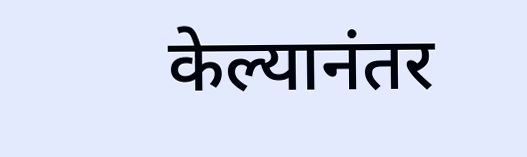केल्यानंतर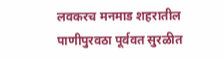लवकरच मनमाड शहरातील पाणीपुरवठा पूर्ववत सुरळीत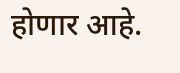होणार आहे.